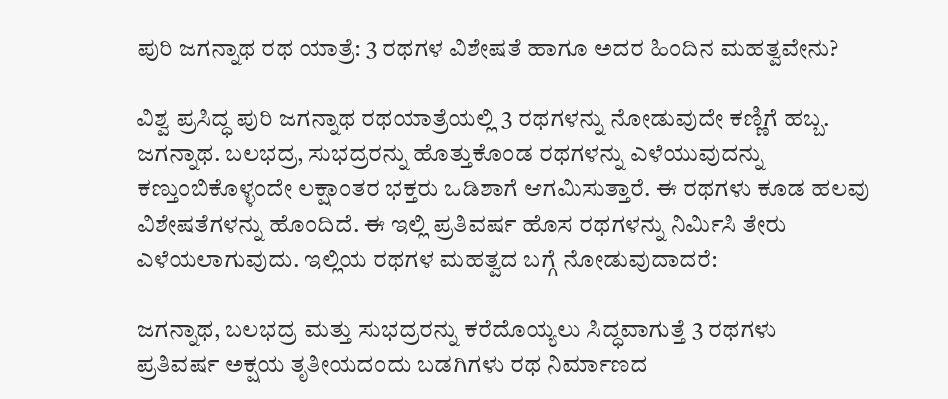ಪುರಿ ಜಗನ್ನಾಥ ರಥ ಯಾತ್ರೆ: 3 ರಥಗಳ ವಿಶೇಷತೆ ಹಾಗೂ ಅದರ ಹಿಂದಿನ ಮಹತ್ವವೇನು?

ವಿಶ್ವ ಪ್ರಸಿದ್ಧ ಪುರಿ ಜಗನ್ನಾಥ ರಥಯಾತ್ರೆಯಲ್ಲಿ 3 ರಥಗಳನ್ನು ನೋಡುವುದೇ ಕಣ್ಣಿಗೆ ಹಬ್ಬ. ಜಗನ್ನಾಥ. ಬಲಭದ್ರ, ಸುಭದ್ರರನ್ನು ಹೊತ್ತುಕೊಂಡ ರಥಗಳನ್ನು ಎಳೆಯುವುದನ್ನು ಕಣ್ತುಂಬಿಕೊಳ್ಳಂದೇ ಲಕ್ಷಾಂತರ ಭಕ್ತರು ಒಡಿಶಾಗೆ ಆಗಮಿಸುತ್ತಾರೆ. ಈ ರಥಗಳು ಕೂಡ ಹಲವು ವಿಶೇಷತೆಗಳನ್ನು ಹೊಂದಿದೆ. ಈ ಇಲ್ಲಿ ಪ್ರತಿವರ್ಷ ಹೊಸ ರಥಗಳನ್ನು ನಿರ್ಮಿಸಿ ತೇರು ಎಳೆಯಲಾಗುವುದು. ಇಲ್ಲಿಯ ರಥಗಳ ಮಹತ್ವದ ಬಗ್ಗೆ ನೋಡುವುದಾದರೆ:

ಜಗನ್ನಾಥ, ಬಲಭದ್ರ ಮತ್ತು ಸುಭದ್ರರನ್ನು ಕರೆದೊಯ್ಯಲು ಸಿದ್ಧವಾಗುತ್ತೆ 3 ರಥಗಳು
ಪ್ರತಿವರ್ಷ ಅಕ್ಷಯ ತೃತೀಯದಂದು ಬಡಗಿಗಳು ರಥ ನಿರ್ಮಾಣದ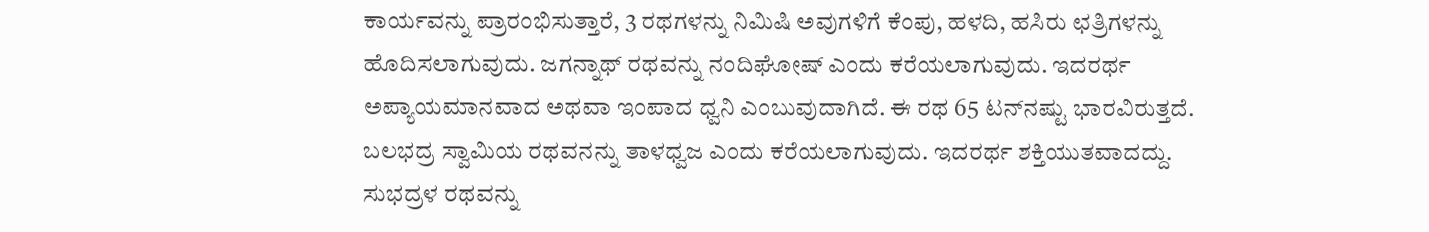ಕಾರ್ಯವನ್ನು ಪ್ರಾರಂಭಿಸುತ್ತಾರೆ, 3 ರಥಗಳನ್ನು ನಿಮಿಷಿ ಅವುಗಳಿಗೆ ಕೆಂಪು, ಹಳದಿ, ಹಸಿರು ಛತ್ರಿಗಳನ್ನು ಹೊದಿಸಲಾಗುವುದು. ಜಗನ್ನಾಥ್ ರಥವನ್ನು ನಂದಿಘೋಷ್‌ ಎಂದು ಕರೆಯಲಾಗುವುದು. ಇದರರ್ಥ ಅಪ್ಯಾಯಮಾನವಾದ ಅಥವಾ ಇಂಪಾದ ಧ್ವನಿ ಎಂಬುವುದಾಗಿದೆ. ಈ ರಥ 65 ಟನ್‌ನಷ್ಟು ಭಾರವಿರುತ್ತದೆ. ಬಲಭದ್ರ ಸ್ವಾಮಿಯ ರಥವನನ್ನು ತಾಳಧ್ವಜ ಎಂದು ಕರೆಯಲಾಗುವುದು. ಇದರರ್ಥ ಶಕ್ತಿಯುತವಾದದ್ದು. ಸುಭದ್ರಳ ರಥವನ್ನು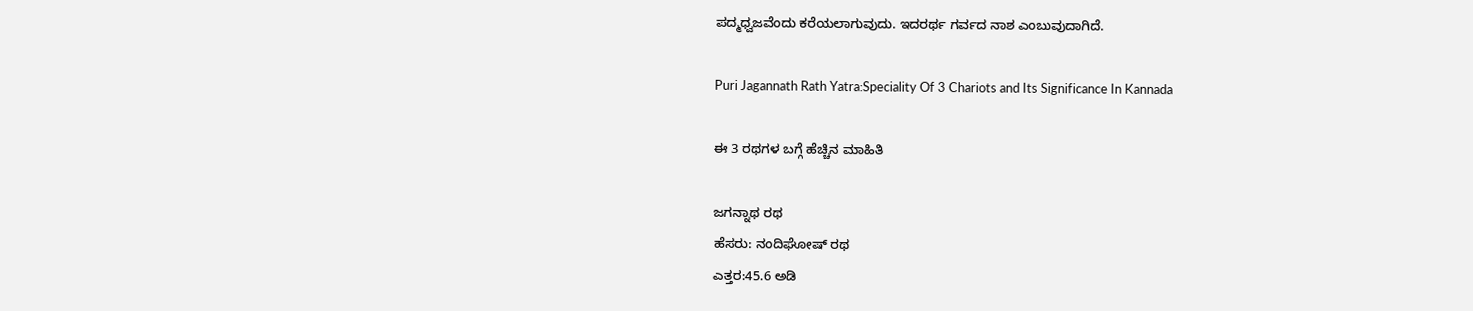ಪದ್ಮಧ್ವಜವೆಂದು ಕರೆಯಲಾಗುವುದು. ಇದರರ್ಥ ಗರ್ವದ ನಾಶ ಎಂಬುವುದಾಗಿದೆ.

Puri Jagannath Rath Yatra:Speciality Of 3 Chariots and Its Significance In Kannada

ಈ 3 ರಥಗಳ ಬಗ್ಗೆ ಹೆಚ್ಚಿನ ಮಾಹಿತಿ

ಜಗನ್ನಾಥ ರಥ
ಹೆಸರು: ನಂದಿಘೋಷ್ ರಥ
ಎತ್ತರ:45.6 ಅಡಿ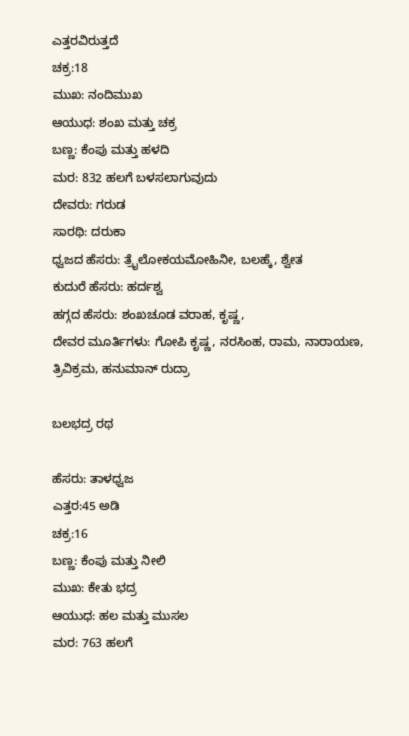ಎತ್ತರವಿರುತ್ತದೆ
ಚಕ್ರ:18
ಮುಖ: ನಂದಿಮುಖ
ಆಯುಧ: ಶಂಖ ಮತ್ತು ಚಕ್ರ
ಬಣ್ಣ: ಕೆಂಪು ಮತ್ತು ಹಳದಿ
ಮರ: 832 ಹಲಗೆ ಬಳಸಲಾಗುವುದು
ದೇವರು: ಗರುಡ
ಸಾರಥಿ: ದರುಕಾ
ಧ್ವಜದ ಹೆಸರು: ತ್ರೈಲೋಕಯಮೋಹಿನೀ, ಬಲಹ್ಕೆ, ಶ್ವೇತ
ಕುದುರೆ ಹೆಸರು: ಹರ್ದಶ್ವ
ಹಗ್ಗದ ಹೆಸರು: ಶಂಖಚೂಡ ವರಾಹ, ಕೃಷ್ಣ,
ದೇವರ ಮೂರ್ತಿಗಳು: ಗೋಪಿ ಕೃಷ್ಣ, ನರಸಿಂಹ, ರಾಮ, ನಾರಾಯಣ, ತ್ರಿವಿಕ್ರಮ, ಹನುಮಾನ್ ರುದ್ರಾ

ಬಲಭದ್ರ ರಥ

ಹೆಸರು: ತಾಳಧ್ವಜ
ಎತ್ತರ:45 ಅಡಿ
ಚಕ್ರ:16
ಬಣ್ಣ: ಕೆಂಪು ಮತ್ತು ನೀಲಿ
ಮುಖ: ಕೇತು ಭದ್ರ
ಆಯುಧ: ಹಲ ಮತ್ತು ಮುಸಲ
ಮರ: 763 ಹಲಗೆ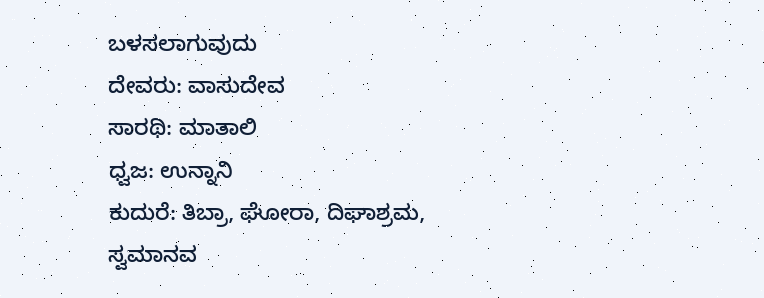ಬಳಸಲಾಗುವುದು
ದೇವರು: ವಾಸುದೇವ
ಸಾರಥಿ: ಮಾತಾಲಿ
ಧ್ವಜ: ಉನ್ನಾನಿ
ಕುದುರೆ: ತಿಬ್ರಾ, ಘೋರಾ, ದಿಘಾಶ್ರಮ,
ಸ್ವಮಾನವ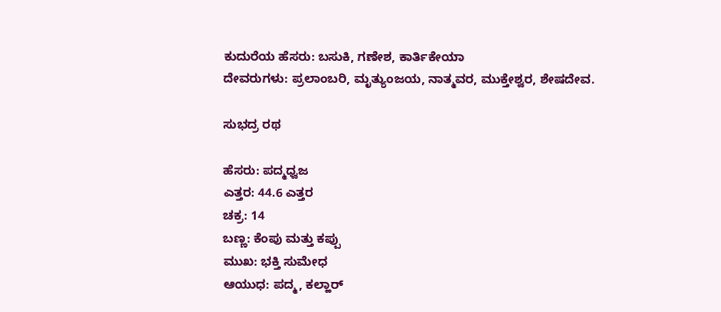ಕುದುರೆಯ ಹೆಸರು: ಬಸುಕಿ, ಗಣೇಶ, ಕಾರ್ತಿಕೇಯಾ
ದೇವರುಗಳು: ಪ್ರಲಾಂಬರಿ, ಮೃತ್ಯುಂಜಯ, ನಾತ್ಮವರ, ಮುಕ್ತೇಶ್ವರ, ಶೇಷದೇವ.

ಸುಭದ್ರ ರಥ

ಹೆಸರು: ಪದ್ಮಧ್ವಜ
ಎತ್ತರ: 44.6 ಎತ್ತರ
ಚಕ್ರ: 14
ಬಣ್ಣ: ಕೆಂಪು ಮತ್ತು ಕಪ್ಪು
ಮುಖ: ಭಕ್ತಿ ಸುಮೇಧ
ಆಯುಧ: ಪದ್ಮ, ಕಲ್ಹಾರ್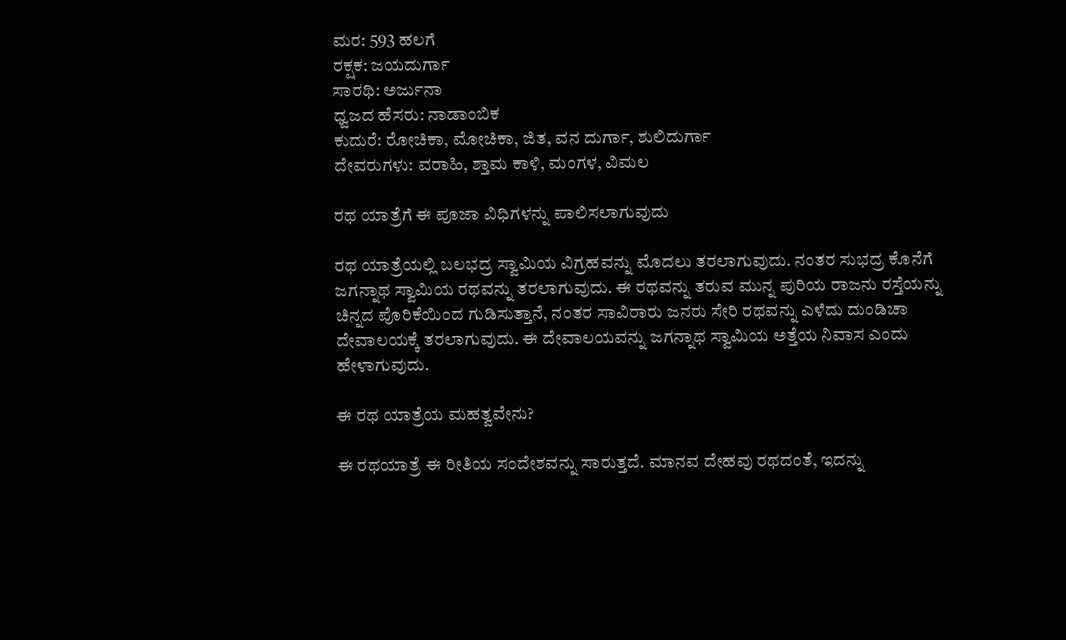ಮರ: 593 ಹಲಗೆ
ರಕ್ಷಕ: ಜಯದುರ್ಗಾ
ಸಾರಥಿ: ಅರ್ಜುನಾ
ಧ್ವಜದ ಹೆಸರು: ನಾಡಾಂಬಿಕ
ಕುದುರೆ: ರೋಚಿಕಾ, ಮೋಚಿಕಾ, ಜಿತ, ವನ ದುರ್ಗಾ, ಶುಲಿದುರ್ಗಾ
ದೇವರುಗಳು: ವರಾಹಿ, ಶ್ತಾಮ ಕಾಳಿ, ಮಂಗಳ, ವಿಮಲ

ರಥ ಯಾತ್ರೆಗೆ ಈ ಪೂಜಾ ವಿಧಿಗಳನ್ನು ಪಾಲಿಸಲಾಗುವುದು

ರಥ ಯಾತ್ರೆಯಲ್ಲಿ ಬಲಭದ್ರ ಸ್ವಾಮಿಯ ವಿಗ್ರಹವನ್ನು ಮೊದಲು ತರಲಾಗುವುದು. ನಂತರ ಸುಭದ್ರ ಕೊನೆಗೆ ಜಗನ್ನಾಥ ಸ್ವಾಮಿಯ ರಥವನ್ನು ತರಲಾಗುವುದು. ಈ ರಥವನ್ನು ತರುವ ಮುನ್ನ ಪುರಿಯ ರಾಜನು ರಸ್ತೆಯನ್ನು ಚಿನ್ನದ ಪೊರಿಕೆಯಿಂದ ಗುಡಿಸುತ್ತಾನೆ, ನಂತರ ಸಾವಿರಾರು ಜನರು ಸೇರಿ ರಥವನ್ನು ಎಳೆದು ದುಂಡಿಚಾ ದೇವಾಲಯಕ್ಕೆ ತರಲಾಗುವುದು. ಈ ದೇವಾಲಯವನ್ನು ಜಗನ್ನಾಥ ಸ್ವಾಮಿಯ ಅತ್ತೆಯ ನಿವಾಸ ಎಂದು ಹೇಳಾಗುವುದು.

ಈ ರಥ ಯಾತ್ರೆಯ ಮಹತ್ವವೇನು?

ಈ ರಥಯಾತ್ರೆ ಈ ರೀತಿಯ ಸಂದೇಶವನ್ನು ಸಾರುತ್ತದೆ. ಮಾನವ ದೇಹವು ರಥದಂತೆ, ಇದನ್ನು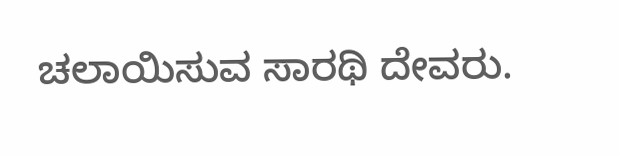ಚಲಾಯಿಸುವ ಸಾರಥಿ ದೇವರು.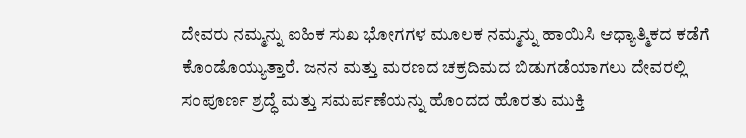ದೇವರು ನಮ್ಮನ್ನು ಐಹಿಕ ಸುಖ ಭೋಗಗಳ ಮೂಲಕ ನಮ್ಮನ್ನು ಹಾಯಿಸಿ ಆಧ್ಯಾತ್ಮಿಕದ ಕಡೆಗೆ ಕೊಂಡೊಯ್ಯುತ್ತಾರೆ. ಜನನ ಮತ್ತು ಮರಣದ ಚಕ್ರದಿಮದ ಬಿಡುಗಡೆಯಾಗಲು ದೇವರಲ್ಲಿ ಸಂಪೂರ್ಣ ಶ್ರದ್ಧೆ ಮತ್ತು ಸಮರ್ಪಣೆಯನ್ನು ಹೊಂದದ ಹೊರತು ಮುಕ್ತಿ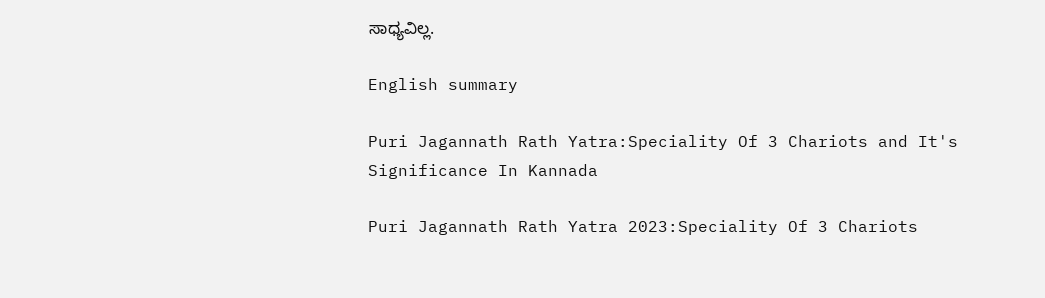ಸಾಧ್ಯವಿಲ್ಲ.

English summary

Puri Jagannath Rath Yatra:Speciality Of 3 Chariots and It's Significance In Kannada

Puri Jagannath Rath Yatra 2023:Speciality Of 3 Chariots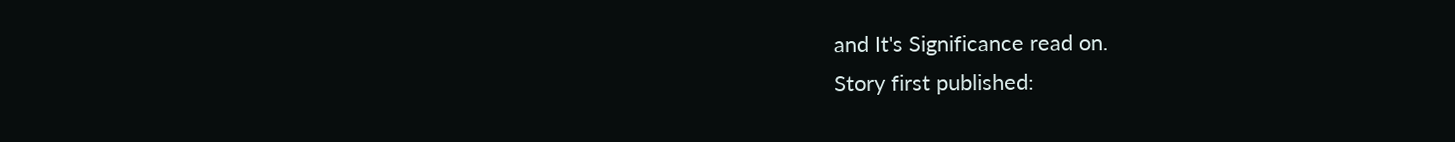and It's Significance read on.
Story first published: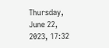Thursday, June 22, 2023, 17:32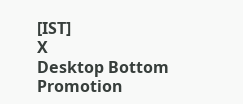[IST]
X
Desktop Bottom Promotion